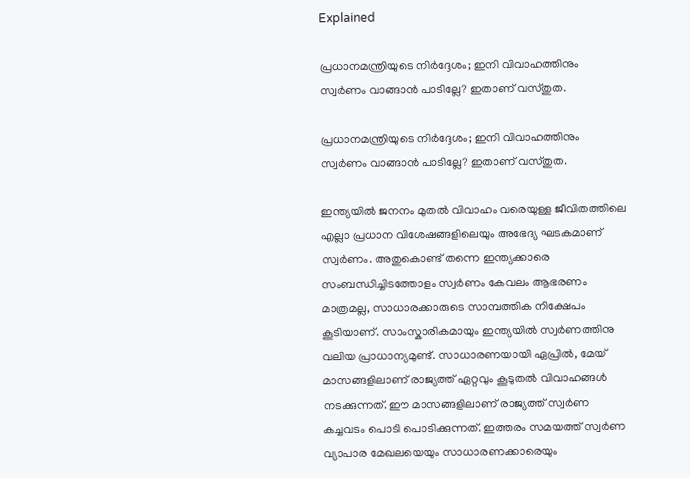Explained

പ്രധാനമന്ത്രിയുടെ നിർദ്ദേശം; ഇനി വിവാഹത്തിനും സ്വർണം വാങ്ങാന്‍ പാടില്ലേ? ഇതാണ് വസ്തുത.

പ്രധാനമന്ത്രിയുടെ നിർദ്ദേശം; ഇനി വിവാഹത്തിനും സ്വർണം വാങ്ങാന്‍ പാടില്ലേ? ഇതാണ് വസ്തുത.

ഇന്ത്യയിൽ ജനനം മുതൽ വിവാഹം വരെയുള്ള ജീവിതത്തിലെ എല്ലാ പ്രധാന വിശേഷങ്ങളിലെയും അഭേദ്യ ഘടകമാണ് സ്വർണം. അതുകൊണ്ട് തന്നെ ഇന്ത്യക്കാരെ സംബന്ധിച്ചിടത്തോളം സ്വർണം കേവലം ആഭരണം മാത്രമല്ല, സാധാരക്കാരുടെ സാമ്പത്തിക നിക്ഷേപം കൂടിയാണ്. സാംസ്കാരികമായും ഇന്ത്യയിൽ സ്വർണത്തിനു വലിയ പ്രാധാന്യമുണ്ട്. സാധാരണയായി ഏപ്രിൽ, മേയ് മാസങ്ങളിലാണ് രാജ്യത്ത് ഏറ്റവും കൂടുതൽ വിവാഹങ്ങൾ നടക്കുന്നത്. ഈ മാസങ്ങളിലാണ് രാജ്യത്ത് സ്വർണ കച്ചവടം പൊടി പൊടിക്കുന്നത്. ഇത്തരം സമയത്ത് സ്വർണ വ്യാപാര മേഖലയെയും സാധാരണക്കാരെയും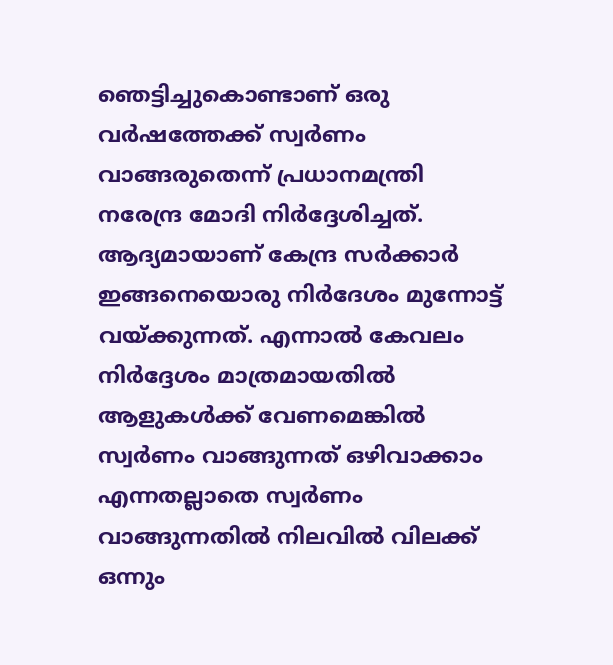ഞെട്ടിച്ചുകൊണ്ടാണ് ഒരു വർഷത്തേക്ക് സ്വർണം വാങ്ങരുതെന്ന് പ്രധാനമന്ത്രി നരേന്ദ്ര മോദി നിർദ്ദേശിച്ചത്.
ആദ്യമായാണ് കേന്ദ്ര സർക്കാർ ഇങ്ങനെയൊരു നിർദേശം മുന്നോട്ട് വയ്ക്കുന്നത്. എന്നാൽ കേവലം നിർദ്ദേശം മാത്രമായതിൽ ആളുകൾക്ക് വേണമെങ്കിൽ സ്വർണം വാങ്ങുന്നത് ഒഴിവാക്കാം എന്നതല്ലാതെ സ്വർണം വാങ്ങുന്നതിൽ നിലവിൽ വിലക്ക് ഒന്നും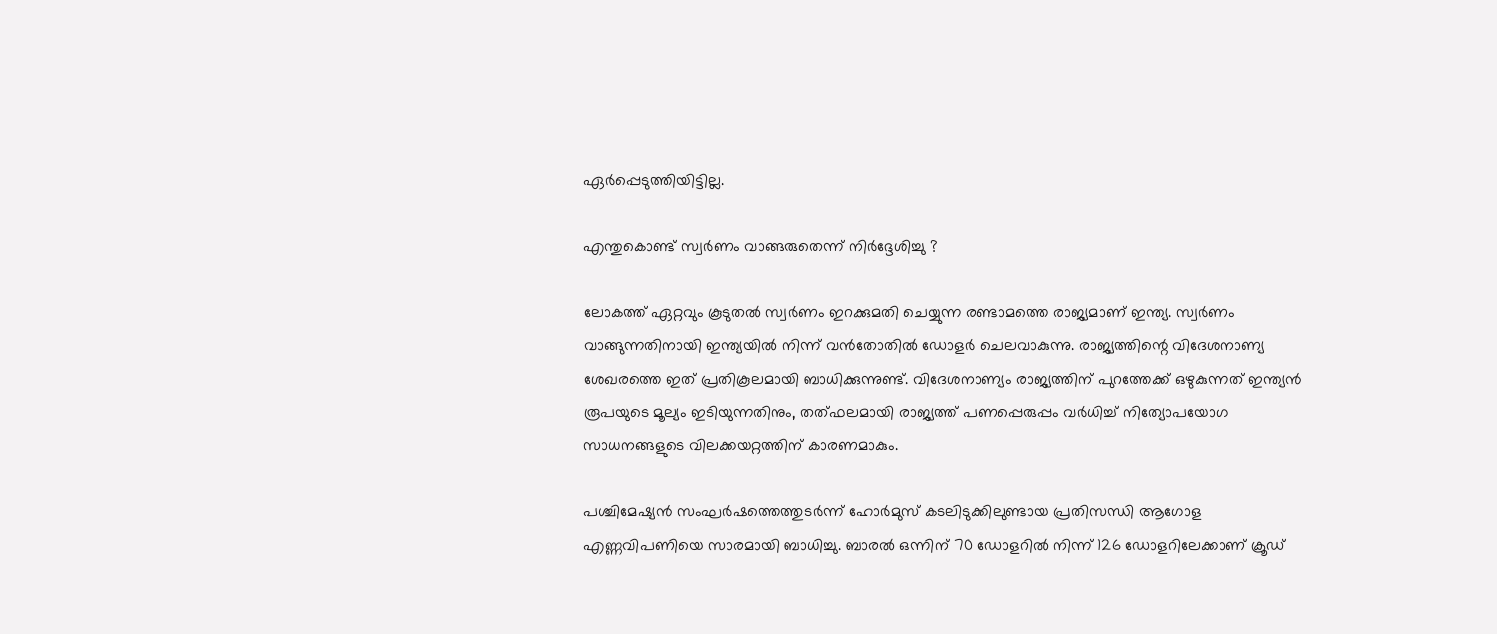ഏർപ്പെടുത്തിയിട്ടില്ല.

എന്തുകൊണ്ട് സ്വർണം വാങ്ങരുതെന്ന് നിർദ്ദേശിച്ചു ?

ലോകത്ത് ഏറ്റവും കൂടുതൽ സ്വർണം ഇറക്കുമതി ചെയ്യുന്ന രണ്ടാമത്തെ രാജ്യമാണ് ഇന്ത്യ. സ്വർണം വാങ്ങുന്നതിനായി ഇന്ത്യയിൽ നിന്ന് വൻതോതിൽ ഡോളർ ചെലവാകുന്നു. രാജ്യത്തിന്റെ വിദേശനാണ്യ ശേഖരത്തെ ഇത് പ്രതികൂലമായി ബാധിക്കുന്നുണ്ട്. വിദേശനാണ്യം രാജ്യത്തിന് പുറത്തേക്ക് ഒഴുകുന്നത് ഇന്ത്യൻ രൂപയുടെ മൂല്യം ഇടിയുന്നതിനും, തത്ഫലമായി രാജ്യത്ത് പണപ്പെരുപ്പം വർധിച്ച് നിത്യോപയോഗ സാധനങ്ങളുടെ വിലക്കയറ്റത്തിന് കാരണമാകും.

പശ്ചിമേഷ്യൻ സംഘർഷത്തെത്തുടർന്ന് ഹോർമുസ് കടലിടുക്കിലുണ്ടായ പ്രതിസന്ധി ആഗോള എണ്ണവിപണിയെ സാരമായി ബാധിച്ചു. ബാരൽ ഒന്നിന് 70 ഡോളറിൽ നിന്ന് 126 ഡോളറിലേക്കാണ് ക്രൂഡ്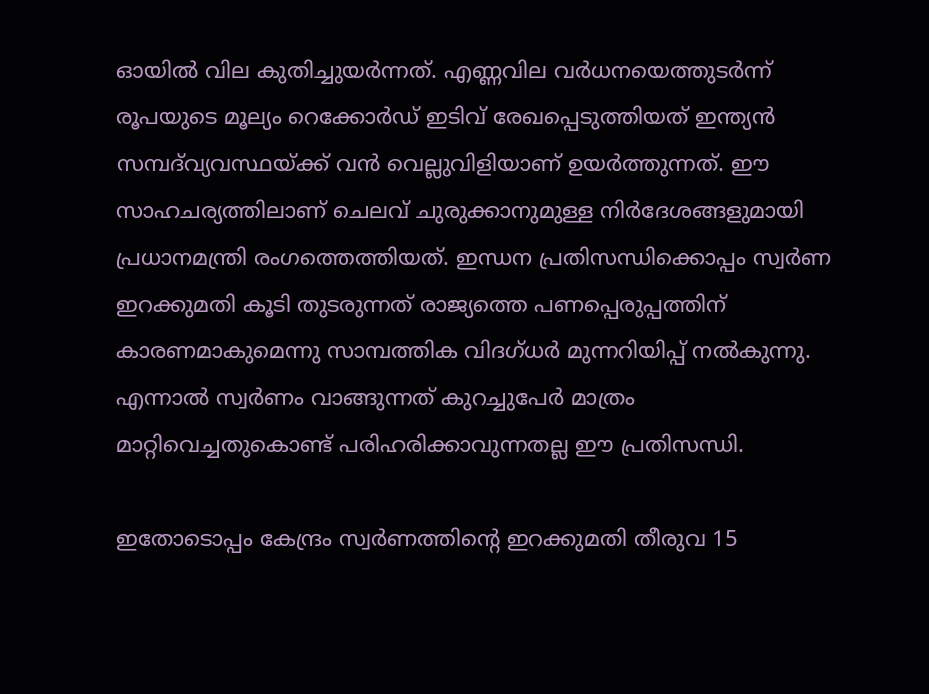ഓയിൽ വില കുതിച്ചുയർന്നത്. എണ്ണവില വർധനയെത്തുടർന്ന് രൂപയുടെ മൂല്യം റെക്കോർഡ് ഇടിവ് രേഖപ്പെടുത്തിയത് ഇന്ത്യൻ സമ്പദ്‌വ്യവസ്ഥയ്ക്ക് വൻ വെല്ലുവിളിയാണ് ഉയർത്തുന്നത്. ഈ സാഹചര്യത്തിലാണ് ചെലവ് ചുരുക്കാനുമുള്ള നിർദേശങ്ങളുമായി പ്രധാനമന്ത്രി രംഗത്തെത്തിയത്. ഇന്ധന പ്രതിസന്ധിക്കൊപ്പം സ്വർണ ഇറക്കുമതി കൂടി തുടരുന്നത് രാജ്യത്തെ പണപ്പെരുപ്പത്തിന് കാരണമാകുമെന്നു സാമ്പത്തിക വിദഗ്ധർ മുന്നറിയിപ്പ് നൽകുന്നു. എന്നാൽ സ്വർണം വാങ്ങുന്നത് കുറച്ചുപേർ മാത്രം മാറ്റിവെച്ചതുകൊണ്ട് പരിഹരിക്കാവുന്നതല്ല ഈ പ്രതിസന്ധി.

ഇതോടൊപ്പം കേന്ദ്രം സ്വർണത്തിന്റെ ഇറക്കുമതി തീരുവ 15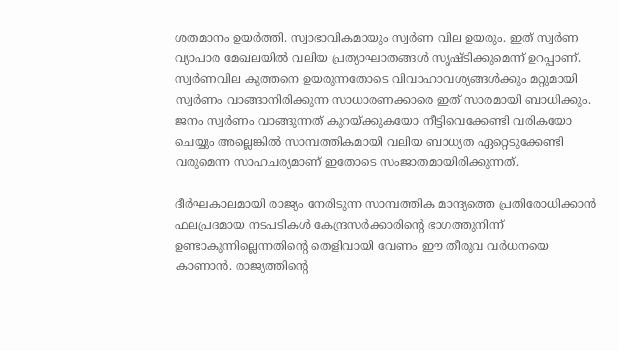ശതമാനം ഉയർത്തി. സ്വാഭാവികമായും സ്വർണ വില ഉയരും. ഇത് സ്വർണ വ്യാപാര മേഖലയിൽ വലിയ പ്രത്യാഘാതങ്ങൾ സൃഷ്ടിക്കുമെന്ന് ഉറപ്പാണ്. സ്വർണവില കുത്തനെ ഉയരുന്നതോടെ വിവാഹാവശ്യങ്ങൾക്കും മറ്റുമായി സ്വർണം വാങ്ങാനിരിക്കുന്ന സാധാരണക്കാരെ ഇത് സാരമായി ബാധിക്കും. ജനം സ്വർണം വാങ്ങുന്നത് കുറയ്ക്കുകയോ നീട്ടിവെക്കേണ്ടി വരികയോ ചെയ്യും അല്ലെങ്കിൽ സാമ്പത്തികമായി വലിയ ബാധ്യത ഏറ്റെടുക്കേണ്ടി വരുമെന്ന സാഹചര്യമാണ് ഇതോടെ സംജാതമായിരിക്കുന്നത്.

ദീർഘകാലമായി രാജ്യം നേരിടുന്ന സാമ്പത്തിക മാന്ദ്യത്തെ പ്രതിരോധിക്കാൻ ഫലപ്രദമായ നടപടികൾ കേന്ദ്രസർക്കാരിന്റെ ഭാഗത്തുനിന്ന് ഉണ്ടാകുന്നില്ലെന്നതിന്റെ തെളിവായി വേണം ഈ തീരുവ വർധനയെ കാണാൻ. രാജ്യത്തിന്റെ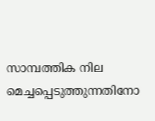സാമ്പത്തിക നില മെച്ചപ്പെടുത്തുന്നതിനോ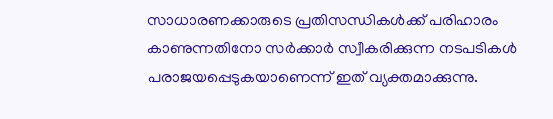സാധാരണക്കാരുടെ പ്രതിസന്ധികൾക്ക് പരിഹാരം കാണുന്നതിനോ സർക്കാർ സ്വീകരിക്കുന്ന നടപടികൾ പരാജയപ്പെടുകയാണെന്ന് ഇത് വ്യക്തമാക്കുന്നു.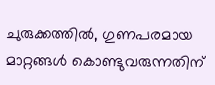ചുരുക്കത്തിൽ, ഗുണപരമായ മാറ്റങ്ങൾ കൊണ്ടുവരുന്നതിന്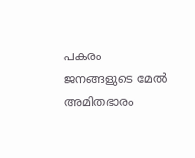പകരം ജനങ്ങളുടെ മേൽ അമിതഭാരം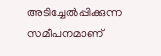അടിച്ചേൽപ്പിക്കുന്ന സമീപനമാണ്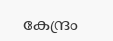കേന്ദ്രം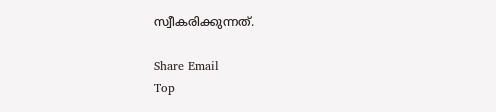സ്വീകരിക്കുന്നത്.

Share Email
Top